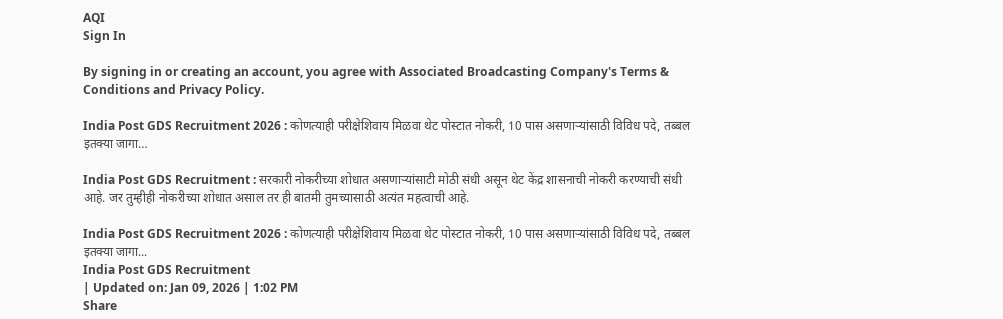AQI
Sign In

By signing in or creating an account, you agree with Associated Broadcasting Company's Terms & Conditions and Privacy Policy.

India Post GDS Recruitment 2026 : कोणत्याही परीक्षेशिवाय मिळवा थेट पोस्टात नोकरी, 10 पास असणाऱ्यांसाठी विविध पदे, तब्बल इतक्या जागा…

India Post GDS Recruitment : सरकारी नोकरीच्या शोधात असणाऱ्यांसाटी मोठी संधी असून थेट केंद्र शासनाची नोकरी करण्याची संधी आहे. जर तुम्हीही नोकरीच्या शोधात असाल तर ही बातमी तुमच्यासाठी अत्यंत महत्वाची आहे.

India Post GDS Recruitment 2026 : कोणत्याही परीक्षेशिवाय मिळवा थेट पोस्टात नोकरी, 10 पास असणाऱ्यांसाठी विविध पदे, तब्बल इतक्या जागा...
India Post GDS Recruitment
| Updated on: Jan 09, 2026 | 1:02 PM
Share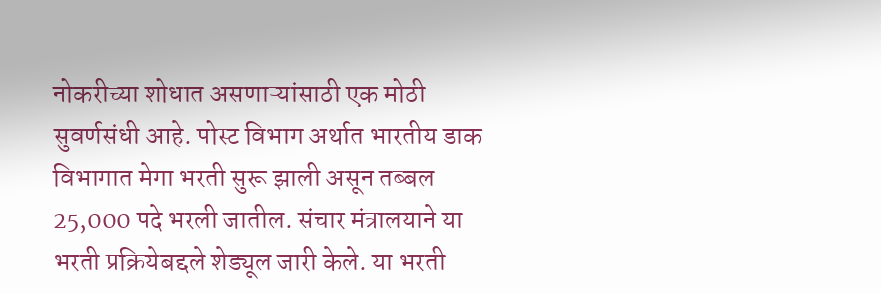नोकरीच्या शोधात असणाऱ्यांसाठी एक मोठी सुवर्णसंधी आहे. पोस्ट विभाग अर्थात भारतीय डाक विभागात मेगा भरती सुरू झाली असून तब्बल 25,000 पदे भरली जातील. संचार मंत्रालयाने या भरती प्रक्रियेबद्दले शेड्यूल जारी केले. या भरती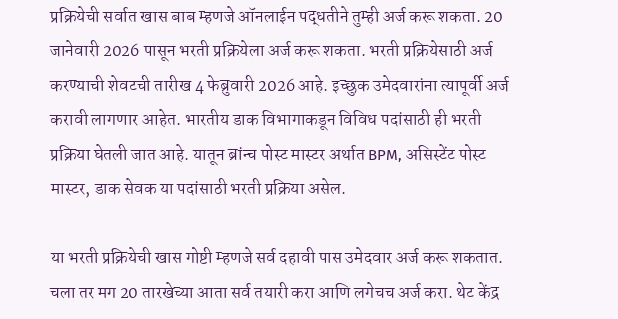प्रक्रियेची सर्वात खास बाब म्हणजे ऑनलाईन पद्धतीने तुम्ही अर्ज करू शकता. 20 जानेवारी 2026 पासून भरती प्रक्रियेला अर्ज करू शकता. भरती प्रक्रियेसाठी अर्ज करण्याची शेवटची तारीख 4 फेब्रुवारी 2026 आहे. इच्छुक उमेदवारांना त्यापूर्वी अर्ज करावी लागणार आहेत. भारतीय डाक विभागाकडून विविध पदांसाठी ही भरती प्रक्रिया घेतली जात आहे. यातून ब्रांन्च पोस्ट मास्टर अर्थात BPM, असिस्टेंट पोस्ट मास्टर, डाक सेवक या पदांसाठी भरती प्रक्रिया असेल.

या भरती प्रक्रियेची खास गोष्टी म्हणजे सर्व दहावी पास उमेदवार अर्ज करू शकतात. चला तर मग 20 तारखेच्या आता सर्व तयारी करा आणि लगेचच अर्ज करा. थेट केंद्र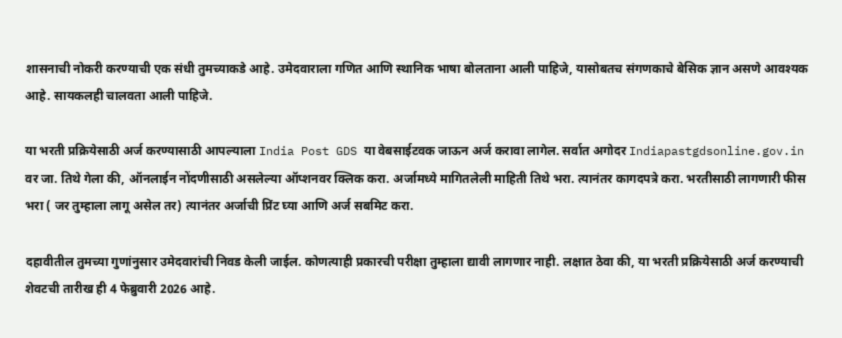शासनाची नोकरी करण्याची एक संधी तुमच्याकडे आहे. उमेदवाराला गणित आणि स्थानिक भाषा बोलताना आली पाहिजे, यासोबतच संगणकाचे बेसिक ज्ञान असणे आवश्यक आहे. सायकलही चालवता आली पाहिजे.

या भरती प्रक्रियेसाठी अर्ज करण्यासाठी आपल्याला India Post GDS या वेबसाईटवक जाऊन अर्ज करावा लागेल. सर्वात अगोदर Indiapastgdsonline.gov.in वर जा. तिथे गेला की, ऑनलाईन नोंदणीसाठी असलेल्या ऑप्शनवर क्लिक करा. अर्जामध्ये मागितलेली माहिती तिथे भरा. त्यानंतर कागदपत्रे करा. भरतीसाठी लागणारी फीस भरा ( जर तुम्हाला लागू असेल तर) त्यानंतर अर्जाची प्रिंट घ्या आणि अर्ज सबमिट करा.

दहावीतील तुमच्या गुणांनुसार उमेदवारांची निवड केली जाईल. कोणत्याही प्रकारची परीक्षा तुम्हाला द्यावी लागणार नाही. लक्षात ठेवा की, या भरती प्रक्रियेसाठी अर्ज करण्याची शेवटची तारीख ही 4 फेब्रुवारी 2026 आहे.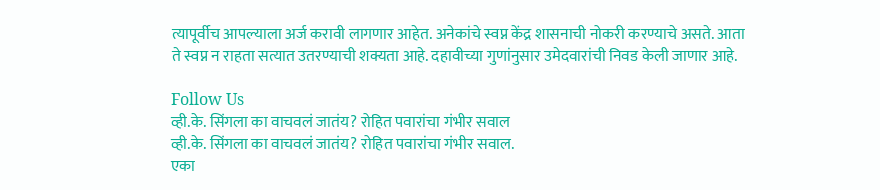त्यापूर्वीच आपल्याला अर्ज करावी लागणार आहेत. अनेकांचे स्वप्न केंद्र शासनाची नोकरी करण्याचे असते. आता ते स्वप्न न राहता सत्यात उतरण्याची शक्यता आहे. दहावीच्या गुणांनुसार उमेदवारांची निवड केली जाणार आहे.

Follow Us
व्ही.के. सिंगला का वाचवलं जातंय? रोहित पवारांचा गंभीर सवाल
व्ही.के. सिंगला का वाचवलं जातंय? रोहित पवारांचा गंभीर सवाल.
एका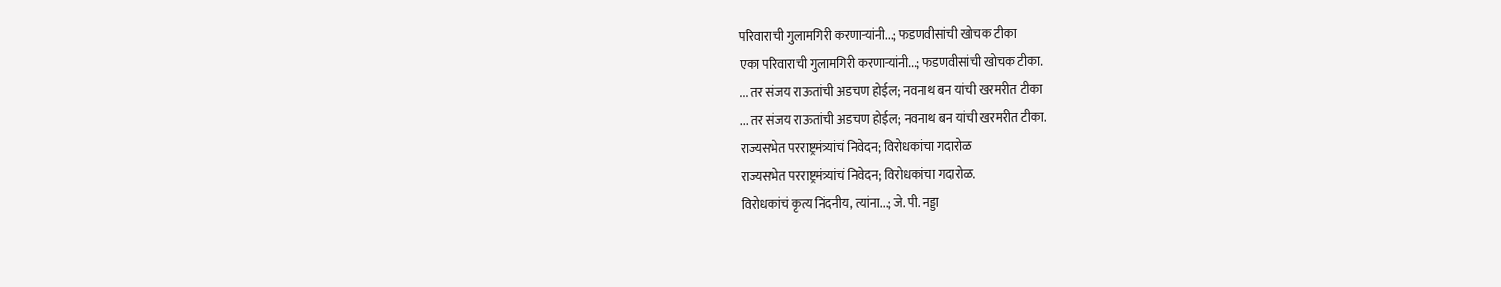परिवाराची गुलामगिरी करणाऱ्यांनी...; फडणवीसांची खोचक टीका
एका परिवाराची गुलामगिरी करणाऱ्यांनी...; फडणवीसांची खोचक टीका.
... तर संजय राऊतांची अडचण होईल; नवनाथ बन यांची खरमरीत टीका
... तर संजय राऊतांची अडचण होईल; नवनाथ बन यांची खरमरीत टीका.
राज्यसभेत परराष्ट्रमंत्र्यांचं निवेदन; विरोधकांचा गदारोळ
राज्यसभेत परराष्ट्रमंत्र्यांचं निवेदन; विरोधकांचा गदारोळ.
विरोधकांचं कृत्य निंदनीय, त्यांना...; जे. पी. नड्डा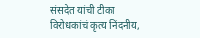संसदेत यांची टीका
विरोधकांचं कृत्य निंदनीय,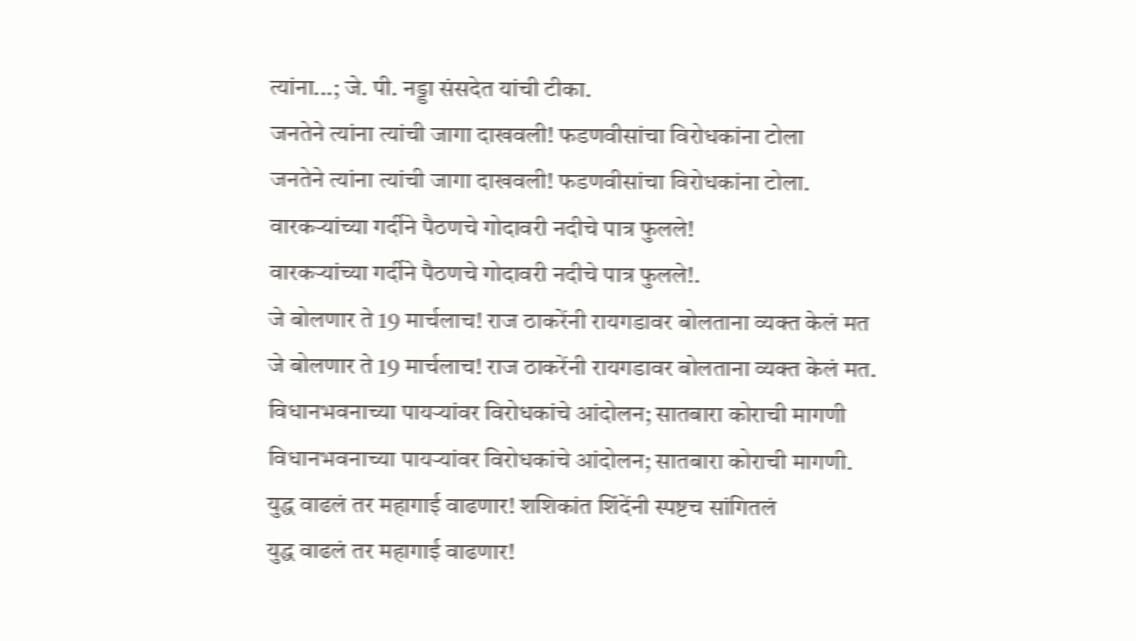त्यांना...; जे. पी. नड्डा संसदेत यांची टीका.
जनतेने त्यांना त्यांची जागा दाखवली! फडणवीसांचा विरोधकांना टोला
जनतेने त्यांना त्यांची जागा दाखवली! फडणवीसांचा विरोधकांना टोला.
वारकऱ्यांच्या गर्दीने पैठणचे गोदावरी नदीचे पात्र फुलले!
वारकऱ्यांच्या गर्दीने पैठणचे गोदावरी नदीचे पात्र फुलले!.
जे बोलणार ते 19 मार्चलाच! राज ठाकरेंनी रायगडावर बोलताना व्यक्त केलं मत
जे बोलणार ते 19 मार्चलाच! राज ठाकरेंनी रायगडावर बोलताना व्यक्त केलं मत.
विधानभवनाच्या पायऱ्यांवर विरोधकांचे आंदोलन; सातबारा कोराची मागणी
विधानभवनाच्या पायऱ्यांवर विरोधकांचे आंदोलन; सातबारा कोराची मागणी.
युद्ध वाढलं तर महागाई वाढणार! शशिकांत शिंदेंनी स्पष्टच सांगितलं
युद्ध वाढलं तर महागाई वाढणार!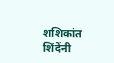शशिकांत शिंदेंनी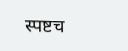स्पष्टच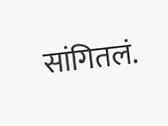सांगितलं.